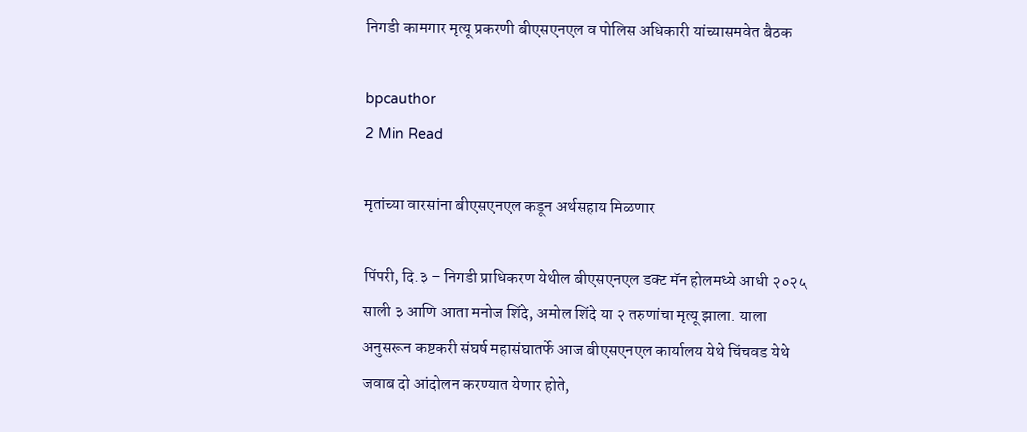निगडी कामगार मृत्यू प्रकरणी बीएसएनएल व पोलिस अधिकारी यांच्यासमवेत बैठक

bpcauthor
2 Min Read

मृतांच्या वारसांना बीएसएनएल कडून अर्थसहाय मिळणार

पिंपरी, दि.३ – निगडी प्राधिकरण येथील बीएसएनएल डक्ट मॅन होलमध्ये आधी २०२५ साली ३ आणि आता मनोज शिंदे, अमोल शिंदे या २ तरुणांचा मृत्यू झाला. याला अनुसरून कष्टकरी संघर्ष महासंघातर्फे आज बीएसएनएल कार्यालय येथे चिंचवड येथे जवाब दो आंदोलन करण्यात येणार होते,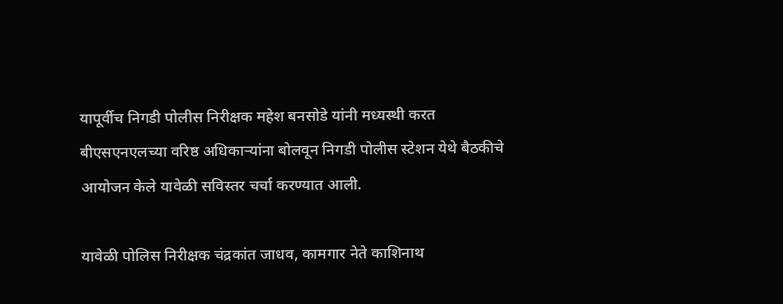यापूर्वीच निगडी पोलीस निरीक्षक महेश बनसोडे यांनी मध्यस्थी करत बीएसएनएलच्या वरिष्ठ अधिकाऱ्यांना बोलवून निगडी पोलीस स्टेशन येथे बैठकीचे आयोजन केले यावेळी सविस्तर चर्चा करण्यात आली.

यावेळी पोलिस निरीक्षक चंद्रकांत जाधव, कामगार नेते काशिनाथ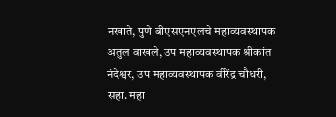नखाते, पुणे बीएसएनएलचे महाव्यवस्थापक अतुल वाखले, उप महाव्यवस्थापक श्रीकांत नंदेश्वर, उप महाव्यवस्थापक वीरेंद्र चौधरी, सहा. महा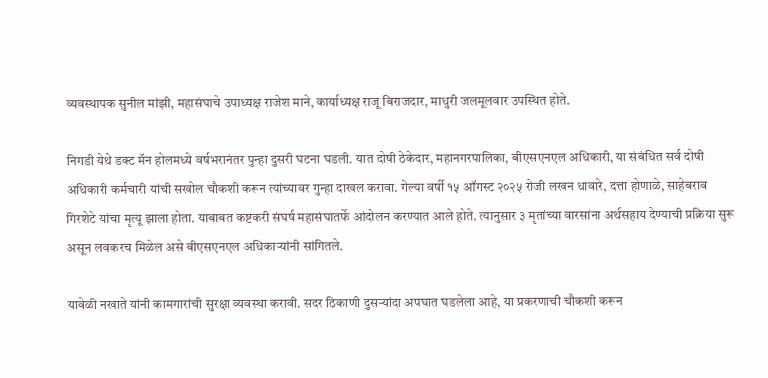व्यवस्थापक सुनील मांझी, महासंघाचे उपाध्यक्ष राजेश माने, कार्याध्यक्ष राजू बिराजदार, माधुरी जलमूलवार उपस्थित होते.

निगडी येथे डक्ट मॅन होलमध्ये वर्षभरानंतर पुन्हा दुसरी घटना घडली. यात दोषी ठेकेदार, महानगरपालिका, बीएसएनएल अधिकारी, या संबंधित सर्व दोषी अधिकारी कर्मचारी यांची सखोल चौकशी करून त्यांच्यावर गुन्हा दाखल करावा. गेल्या वर्षी १५ ऑगस्ट २०२५ रोजी लखन धावारे, दत्ता होणाळे, साहेबराव गिरशेटे यांचा मृत्यू झाला होता. याबाबत कष्टकरी संघर्ष महासंघातर्फे आंदोलन करण्यात आले होते. त्यानुसार ३ मृतांच्या वारसांना अर्थसहाय देण्याची प्रक्रिया सुरू असून लवकरच मिळेल असे बीएसएनएल अधिकाऱ्यांनी सांगितले.

यावेळी नखाते यांनी कामगारांची सुरक्षा व्यवस्था करावी. सदर ठिकाणी दुसऱ्यांदा अपघात घडलेला आहे, या प्रकरणाची चौकशी करून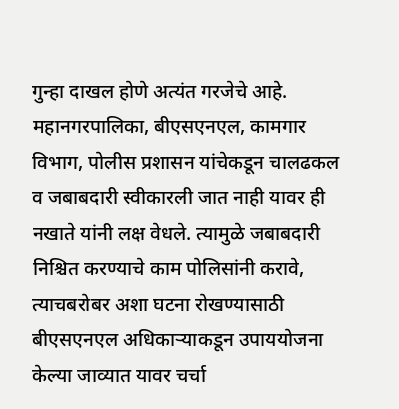गुन्हा दाखल होणे अत्यंत गरजेचे आहे. महानगरपालिका, बीएसएनएल, कामगार विभाग, पोलीस प्रशासन यांचेकडून चालढकल व जबाबदारी स्वीकारली जात नाही यावर ही नखाते यांनी लक्ष वेधले. त्यामुळे जबाबदारी निश्चित करण्याचे काम पोलिसांनी करावे, त्याचबरोबर अशा घटना रोखण्यासाठी बीएसएनएल अधिकाऱ्याकडून उपाययोजना केल्या जाव्यात यावर चर्चा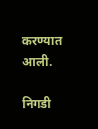करण्यात आली.

निगडी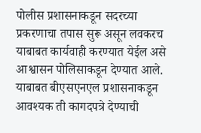पोलीस प्रशासनाकडून सदरच्या प्रकरणाचा तपास सुरू असून लवकरच याबाबत कार्यवाही करण्यात येईल असे आश्वासन पोलिसाकडून देण्यात आले. याबाबत बीएसएनएल प्रशासनाकडून आवश्यक ती कागदपत्रे देण्याची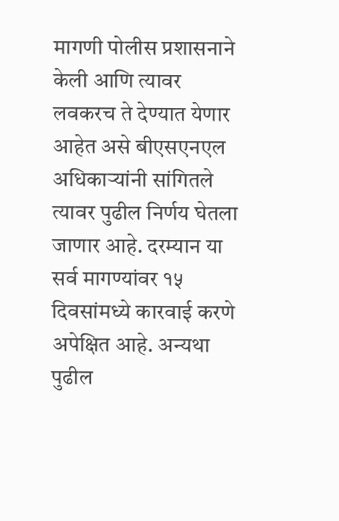मागणी पोलीस प्रशासनाने केली आणि त्यावर लवकरच ते देण्यात येणार आहेत असे बीएसएनएल अधिकाऱ्यांनी सांगितले त्यावर पुढील निर्णय घेतला जाणार आहे. दरम्यान या सर्व मागण्यांवर १५ दिवसांमध्ये कारवाई करणे अपेक्षित आहे. अन्यथा पुढील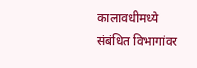कालावधीमध्ये संबंधित विभागांवर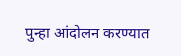पुन्हा आंदोलन करण्यात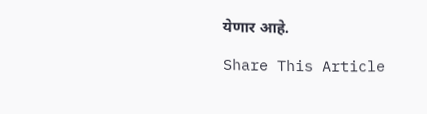येणार आहे.

Share This Article